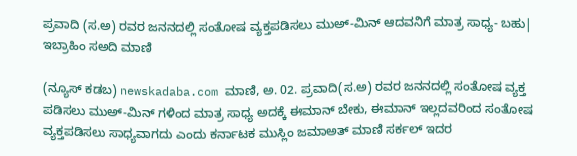ಪ್ರವಾದಿ (ಸ.ಅ) ರವರ ಜನನದಲ್ಲಿ ಸಂತೋಷ ವ್ಯಕ್ತಪಡಿಸಲು ಮುಅ್-ಮಿನ್ ಆದವನಿಗೆ ಮಾತ್ರ ಸಾಧ್ಯ- ಬಹು| ಇಬ್ರಾಹಿಂ ಸ‌ಅದಿ ಮಾಣಿ

(ನ್ಯೂಸ್ ಕಡಬ) newskadaba.com ಮಾಣಿ, ಅ. 02. ಪ್ರವಾದಿ(ಸ.ಅ) ರವರ ಜನನದಲ್ಲಿ ಸಂತೋಷ ವ್ಯಕ್ತ ಪಡಿಸಲು ಮುಅ್-ಮಿನ್ ಗಳಿಂದ‌ ಮಾತ್ರ ಸಾಧ್ಯ ಅದಕ್ಕೆ ಈಮಾನ್ ಬೇಕು‌, ಈಮಾನ್ ಇಲ್ಲದವರಿಂದ‌ ಸಂತೋಷ ವ್ಯಕ್ತಪಡಿಸಲು ಸಾಧ್ಯವಾಗದು ಎಂದು ಕರ್ನಾಟಕ ಮುಸ್ಲಿಂ ಜಮಾ‌ಅತ್ ಮಾಣಿ ಸರ್ಕಲ್ ಇದರ‌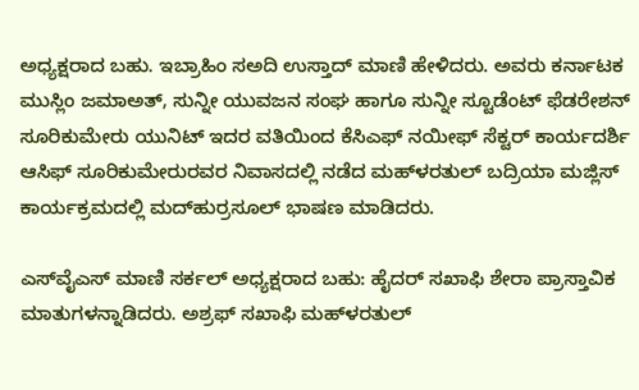ಅಧ್ಯಕ್ಷರಾದ ಬಹು. ಇಬ್ರಾಹಿಂ ಸ‌ಅದಿ ಉಸ್ತಾದ್ ಮಾಣಿ ಹೇಳಿದರು. ಅವರು ಕರ್ನಾಟಕ ಮುಸ್ಲಿಂ ಜಮಾ‌ಅತ್, ಸುನ್ನೀ ಯುವಜನ ಸಂಘ ಹಾಗೂ ಸುನ್ನೀ ಸ್ಟೂಡೆಂಟ್ ಫೆಡರೇಶನ್ ಸೂರಿಕುಮೇರು ಯುನಿಟ್ ಇದರ ವತಿಯಿಂದ ಕೆಸಿಎಫ್ ನಯೀಫ್ ಸೆಕ್ಟರ್ ಕಾರ್ಯದರ್ಶಿ ಆಸಿಫ್ ಸೂರಿಕುಮೇರುರವರ ನಿವಾಸದಲ್ಲಿ ನಡೆದ ಮಹ್‌ಳರತುಲ್ ಬದ್ರಿಯಾ ಮಜ್ಲಿಸ್ ಕಾರ್ಯಕ್ರಮದಲ್ಲಿ ಮದ್‌ಹುರ್ರಸೂಲ್ ಭಾಷಣ ಮಾಡಿದರು.

ಎಸ್‌ವೈ‌ಎಸ್ ಮಾಣಿ ಸರ್ಕಲ್ ಅಧ್ಯಕ್ಷರಾದ ಬಹು: ಹೈದರ್‌ ಸಖಾಫಿ‌ ಶೇರಾ ಪ್ರಾಸ್ತಾವಿಕ ಮಾತುಗಳನ್ನಾಡಿದರು. ಅಶ್ರಫ್ ಸಖಾಫಿ ಮಹ್‌ಳರತುಲ್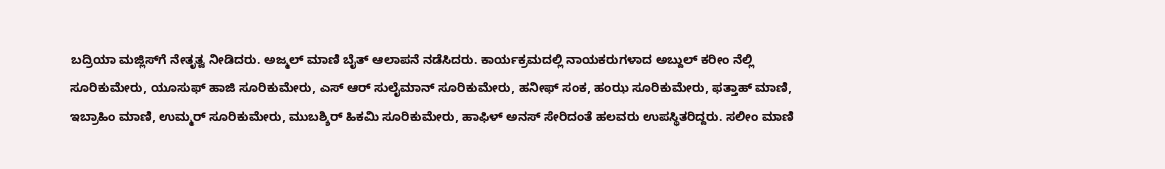ಬದ್ರಿಯಾ ಮಜ್ಲಿಸ್‌ಗೆ ನೇತೃತ್ವ ನೀಡಿದರು. ಅಜ್ಮಲ್ ಮಾಣಿ ಬೈತ್ ಆಲಾಪನೆ ನಡೆಸಿದರು. ಕಾರ್ಯಕ್ರಮದಲ್ಲಿ ನಾಯಕರುಗಳಾದ ಅಬ್ದುಲ್ ಕರೀಂ ನೆಲ್ಲಿ ಸೂರಿಕುಮೇರು, ಯೂಸುಫ್ ಹಾಜಿ ಸೂರಿಕುಮೇರು, ಎಸ್ ಆರ್ ಸುಲೈಮಾನ್ ಸೂರಿಕುಮೇರು, ಹನೀಫ್ ಸಂಕ, ಹಂಝ ಸೂರಿಕುಮೇರು, ಫತ್ತಾಹ್ ಮಾಣಿ, ಇಬ್ರಾಹಿಂ ಮಾಣಿ, ಉಮ್ಮರ್ ಸೂರಿಕುಮೇರು, ಮುಬಶ್ಶಿರ್ ಹಿಕಮಿ ಸೂರಿಕುಮೇರು, ಹಾಫಿಳ್ ಅನಸ್ ಸೇರಿದಂತೆ ಹಲವರು ಉಪಸ್ಥಿತರಿದ್ದರು. ಸಲೀಂ ಮಾಣಿ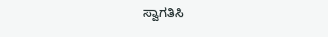ಸ್ವಾಗತಿಸಿ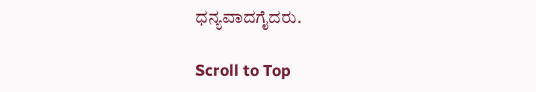ಧನ್ಯವಾದಗೈದರು.

Scroll to Top